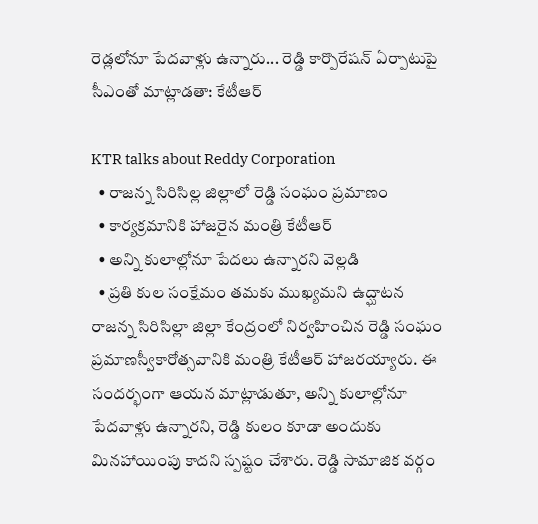రెడ్లలోనూ పేదవాళ్లు ఉన్నారు... రెడ్డి కార్పొరేషన్ ఏర్పాటుపై సీఎంతో మాట్లాడతా: కేటీఆర్

KTR talks about Reddy Corporation
  • రాజన్న సిరిసిల్ల జిల్లాలో రెడ్డి సంఘం ప్రమాణం
  • కార్యక్రమానికి హాజరైన మంత్రి కేటీఆర్
  • అన్ని కులాల్లోనూ పేదలు ఉన్నారని వెల్లడి
  • ప్రతి కుల సంక్షేమం తమకు ముఖ్యమని ఉద్ఘాటన
రాజన్న సిరిసిల్లా జిల్లా కేంద్రంలో నిర్వహించిన రెడ్డి సంఘం ప్రమాణస్వీకారోత్సవానికి మంత్రి కేటీఆర్ హాజరయ్యారు. ఈ సందర్భంగా ఆయన మాట్లాడుతూ, అన్ని కులాల్లోనూ పేదవాళ్లు ఉన్నారని, రెడ్డి కులం కూడా అందుకు మినహాయింపు కాదని స్పష్టం చేశారు. రెడ్డి సామాజిక వర్గం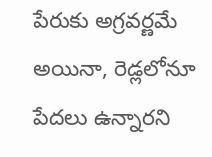పేరుకు అగ్రవర్ణమే అయినా, రెడ్లలోనూ పేదలు ఉన్నారని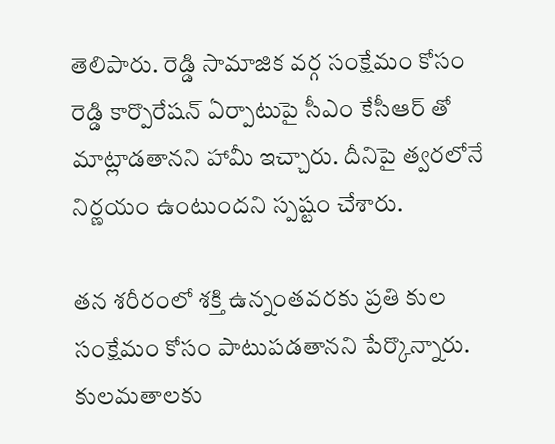తెలిపారు. రెడ్డి సామాజిక వర్గ సంక్షేమం కోసం రెడ్డి కార్పొరేషన్ ఏర్పాటుపై సీఎం కేసీఆర్ తో మాట్లాడతానని హామీ ఇచ్చారు. దీనిపై త్వరలోనే నిర్ణయం ఉంటుందని స్పష్టం చేశారు.

తన శరీరంలో శక్తి ఉన్నంతవరకు ప్రతి కుల సంక్షేమం కోసం పాటుపడతానని పేర్కొన్నారు. కులమతాలకు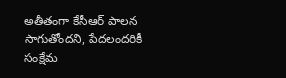అతీతంగా కేసీఆర్ పాలన సాగుతోందని, పేదలందరికీ సంక్షేమ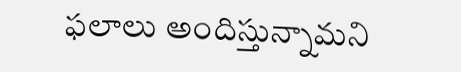ఫలాలు అందిస్తున్నామని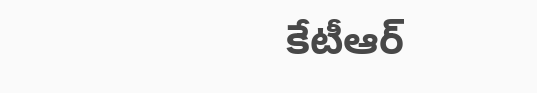కేటీఆర్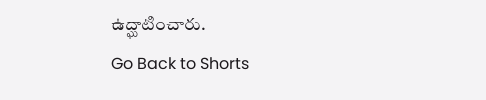ఉద్ఘాటించారు.
Go Back to Shorts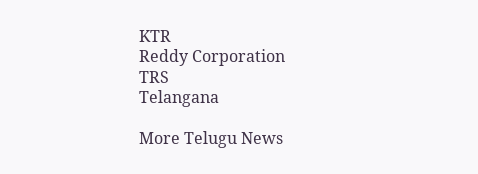KTR
Reddy Corporation
TRS
Telangana

More Telugu News